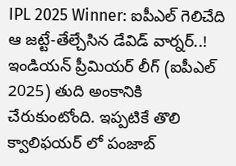IPL 2025 Winner: ఐపీఎల్ గెలిచేది ఆ జట్టే-తేల్చేసిన డేవిడ్ వార్నర్..!
ఇండియన్ ప్రీమియర్ లీగ్ (ఐపీఎల్ 2025) తుది అంకానికి చేరుకుంటోంది. ఇప్పటికే తొలి క్వాలిఫయర్ లో పంజాబ్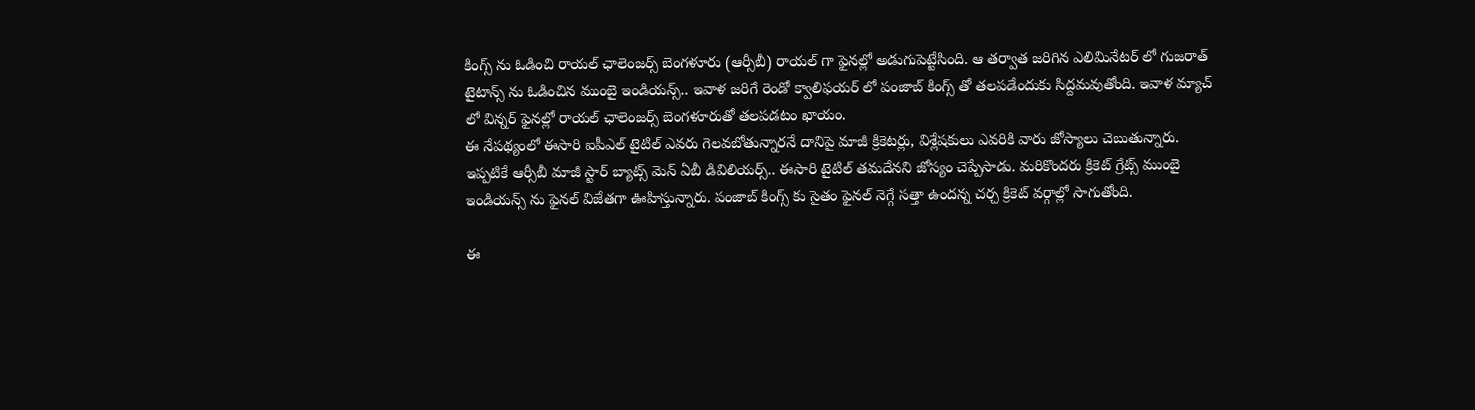కింగ్స్ ను ఓడించి రాయల్ ఛాలెంజర్స్ బెంగళూరు (ఆర్సీబీ) రాయల్ గా ఫైనల్లో అడుగుపెట్టేసింది. ఆ తర్వాత జరిగిన ఎలిమినేటర్ లో గుజరాత్ టైటాన్స్ ను ఓడించిన ముంబై ఇండియన్స్.. ఇవాళ జరిగే రెండో క్వాలిఫయర్ లో పంజాబ్ కింగ్స్ తో తలపడేందుకు సిద్దమవుతోంది. ఇవాళ మ్యాచ్ లో విన్నర్ ఫైనల్లో రాయల్ ఛాలెంజర్స్ బెంగళూరుతో తలపడటం ఖాయం.
ఈ నేపథ్యంలో ఈసారి ఐపీఎల్ టైటిల్ ఎవరు గెలవబోతున్నారనే దానిపై మాజీ క్రికెటర్లు, విశ్లేషకులు ఎవరికి వారు జోస్యాలు చెబుతున్నారు. ఇప్పటికే ఆర్సీబీ మాజీ స్టార్ బ్యాట్స్ మెన్ ఏబీ డివిలియర్స్.. ఈసారి టైటిల్ తమదేనని జోస్యం చెప్పేసాడు. మరికొందరు క్రికెట్ గ్రేట్స్ ముంబై ఇండియన్స్ ను ఫైనల్ విజేతగా ఊహిస్తున్నారు. పంజాబ్ కింగ్స్ కు సైతం ఫైనల్ నెగ్గే సత్తా ఉందన్న చర్చ క్రికెట్ వర్గాల్లో సాగుతోంది.

ఈ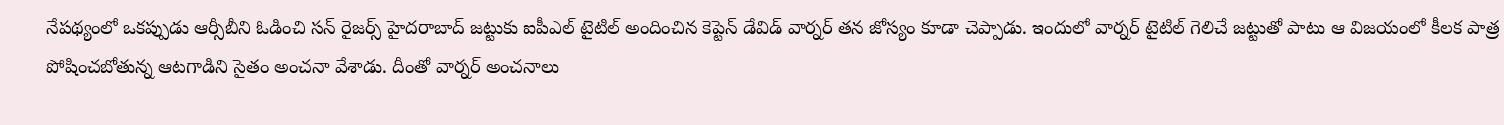నేపథ్యంలో ఒకప్పుడు ఆర్సీబీని ఓడించి సన్ రైజర్స్ హైదరాబాద్ జట్టుకు ఐపీఎల్ టైటిల్ అందించిన కెప్టెన్ డేవిడ్ వార్నర్ తన జోస్యం కూడా చెప్పాడు. ఇందులో వార్నర్ టైటిల్ గెలిచే జట్టుతో పాటు ఆ విజయంలో కీలక పాత్ర పోషించబోతున్న ఆటగాడిని సైతం అంచనా వేశాడు. దీంతో వార్నర్ అంచనాలు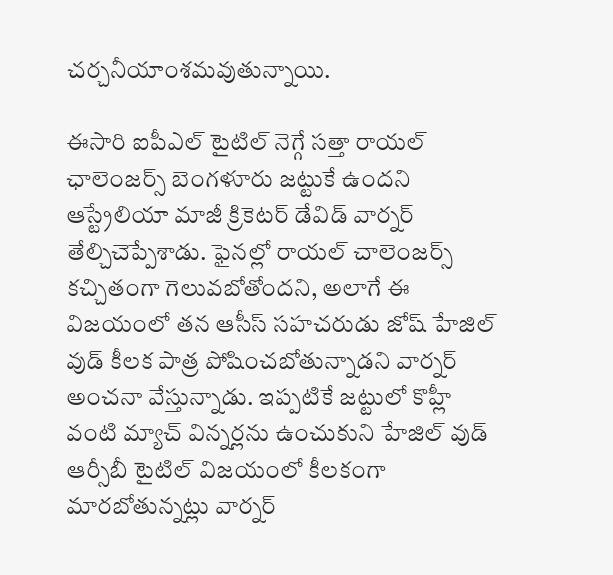చర్చనీయాంశమవుతున్నాయి.

ఈసారి ఐపీఎల్ టైటిల్ నెగ్గే సత్తా రాయల్ ఛాలెంజర్స్ బెంగళూరు జట్టుకే ఉందని ఆస్ట్రేలియా మాజీ క్రికెటర్ డేవిడ్ వార్నర్ తేల్చిచెప్పేశాడు. ఫైనల్లో రాయల్ చాలెంజర్స్ కచ్చితంగా గెలువబోతోందని, అలాగే ఈ విజయంలో తన ఆసీస్ సహచరుడు జోష్ హేజిల్ వుడ్ కీలక పాత్ర పోషించబోతున్నాడని వార్నర్ అంచనా వేస్తున్నాడు. ఇప్పటికే జట్టులో కొహ్లీ వంటి మ్యాచ్ విన్నర్లను ఉంచుకుని హేజిల్ వుడ్ ఆర్సీబీ టైటిల్ విజయంలో కీలకంగా మారబోతున్నట్లు వార్నర్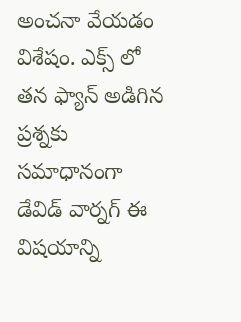అంచనా వేయడం విశేషం. ఎక్స్ లో తన ఫ్యాన్ అడిగిన ప్రశ్నకు సమాధానంగా డేవిడ్ వార్నగ్ ఈ విషయాన్ని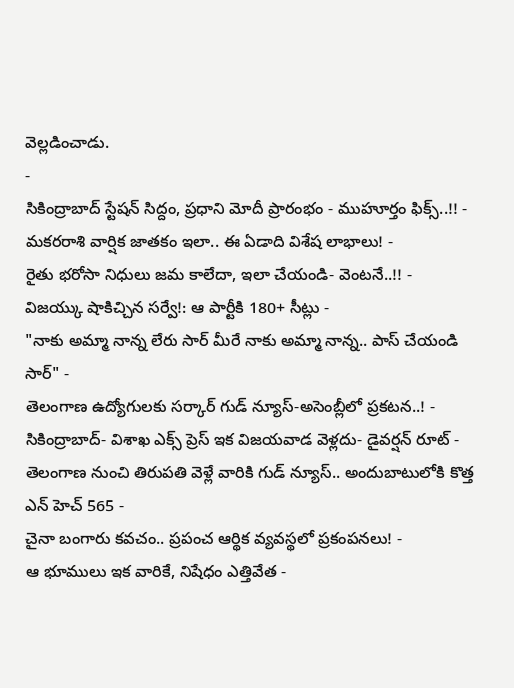వెల్లడించాడు.
-
సికింద్రాబాద్ స్టేషన్ సిద్దం, ప్రధాని మోదీ ప్రారంభం - ముహూర్తం ఫిక్స్..!! -
మకరరాశి వార్షిక జాతకం ఇలా.. ఈ ఏడాది విశేష లాభాలు! -
రైతు భరోసా నిధులు జమ కాలేదా, ఇలా చేయండి- వెంటనే..!! -
విజయ్కు షాకిచ్చిన సర్వే!: ఆ పార్టీకి 180+ సీట్లు -
"నాకు అమ్మా నాన్న లేరు సార్ మీరే నాకు అమ్మా నాన్న.. పాస్ చేయండి సార్" -
తెలంగాణ ఉద్యోగులకు సర్కార్ గుడ్ న్యూస్-అసెంబ్లీలో ప్రకటన..! -
సికింద్రాబాద్- విశాఖ ఎక్స్ ప్రెస్ ఇక విజయవాడ వెళ్లదు- డైవర్షన్ రూట్ -
తెలంగాణ నుంచి తిరుపతి వెళ్లే వారికి గుడ్ న్యూస్.. అందుబాటులోకి కొత్త ఎన్ హెచ్ 565 -
చైనా బంగారు కవచం.. ప్రపంచ ఆర్థిక వ్యవస్థలో ప్రకంపనలు! -
ఆ భూములు ఇక వారికే, నిషేధం ఎత్తివేత -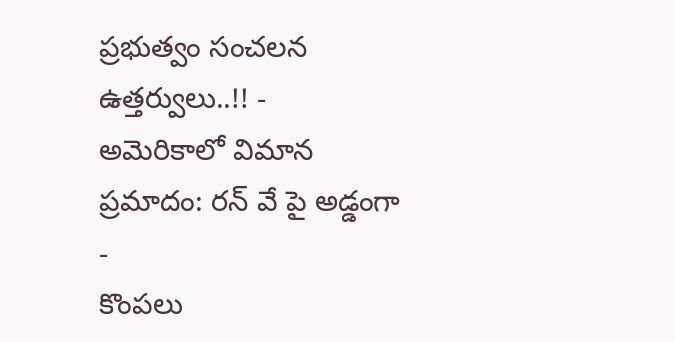ప్రభుత్వం సంచలన ఉత్తర్వులు..!! -
అమెరికాలో విమాన ప్రమాదం: రన్ వే పై అడ్డంగా -
కొంపలు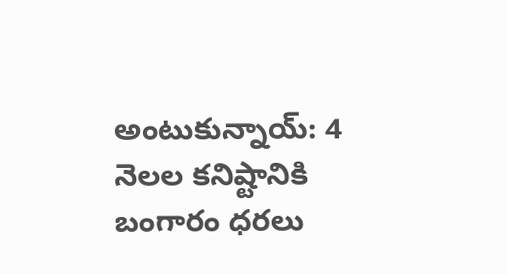అంటుకున్నాయ్: 4 నెలల కనిష్టానికి బంగారం ధరలు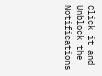Click it and Unblock the Notifications